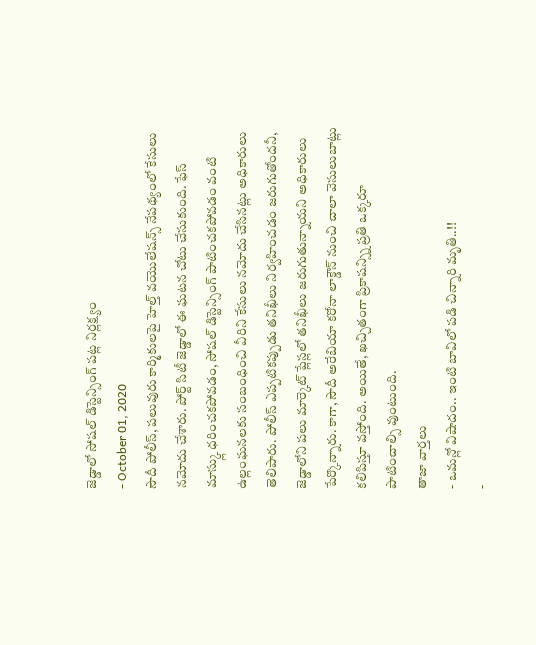జెడ్డాలో సోషల్ డిస్టెన్సింగ్ పట్ల నిర్లక్ష్యం
- October 01, 2020
సౌదీ పోలీస్, పలువురు కార్మికులపై హెల్త్ వయొలేషన్స్ నేపథ్యంలో కేసులు నమోదు చేశారు. పోర్ట్ సిటీ జెడ్డాలో ఈ ఘటన చోటు చేసుకుంది. ఫేస్ మాస్క్లు ధరించకపోవడం, సోషల్ డిస్టెన్సింగ్ పాటించకపోవడం వంటి ఉల్లంఘనలకు సంబంధించి వీరిని కేసులు నమోదు చేసినట్లు అధికారులు తెలిపారు. పోలీస్ ఎప్పటికప్పుడు తనిఖీలు నిర్వహించడం జరుగుతోందనీ, జెడ్డాలోని పలు మార్కెట్ ప్లేస్లలో తనిఖీలు జరుగుతున్నాయని అధికారులు పేర్కొన్నారు. కాగా, సౌదీ అరేబియా కరోనా లాక్డౌన్ నుంచి చాలా వెసులుబాట్లు కలిపిస్తూ వస్తోంది. అయితే, ఖచ్చితంగా ప్రికాషన్స్ని ప్రతి ఒక్కరూ పాటించాల్సి వుంటుంది.
తాజా వార్తలు
- ఒమన్లో విషాదం.. ఇంటి బావిలో పడి చిన్నారి మృతి..!!
-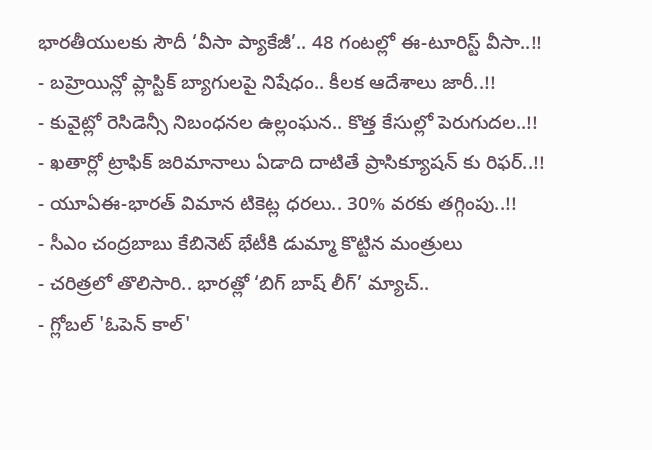భారతీయులకు సౌదీ ‘వీసా ప్యాకేజీ’.. 48 గంటల్లో ఈ-టూరిస్ట్ వీసా..!!
- బహ్రెయిన్లో ప్లాస్టిక్ బ్యాగులపై నిషేధం.. కీలక ఆదేశాలు జారీ..!!
- కువైట్లో రెసిడెన్సీ నిబంధనల ఉల్లంఘన.. కొత్త కేసుల్లో పెరుగుదల..!!
- ఖతార్లో ట్రాఫిక్ జరిమానాలు ఏడాది దాటితే ప్రాసిక్యూషన్ కు రిఫర్..!!
- యూఏఈ-భారత్ విమాన టికెట్ల ధరలు.. 30% వరకు తగ్గింపు..!!
- సీఎం చంద్రబాబు కేబినెట్ భేటీకి డుమ్మా కొట్టిన మంత్రులు
- చరిత్రలో తొలిసారి.. భారత్లో ‘బిగ్ బాష్ లీగ్’ మ్యాచ్..
- గ్లోబల్ 'ఓపెన్ కాల్'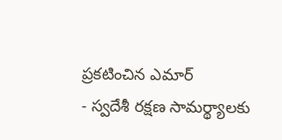ప్రకటించిన ఎమార్
- స్వదేశీ రక్షణ సామర్థ్యాలకు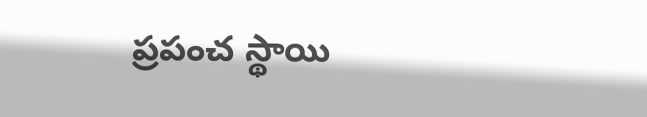ప్రపంచ స్థాయి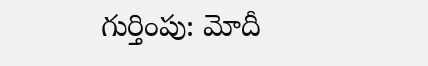గుర్తింపు: మోదీ